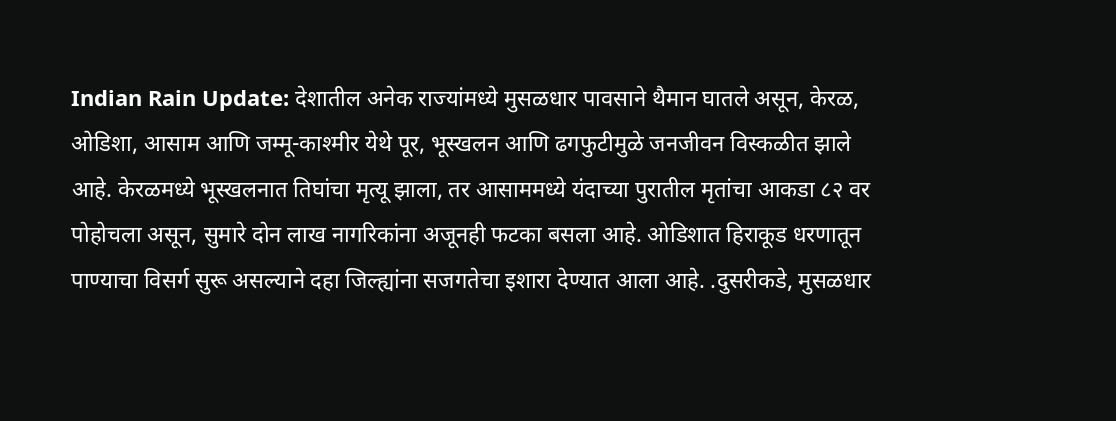Indian Rain Update: देशातील अनेक राज्यांमध्ये मुसळधार पावसाने थैमान घातले असून, केरळ, ओडिशा, आसाम आणि जम्मू-काश्मीर येथे पूर, भूस्खलन आणि ढगफुटीमुळे जनजीवन विस्कळीत झाले आहे. केरळमध्ये भूस्खलनात तिघांचा मृत्यू झाला, तर आसाममध्ये यंदाच्या पुरातील मृतांचा आकडा ८२ वर पोहोचला असून, सुमारे दोन लाख नागरिकांना अजूनही फटका बसला आहे. ओडिशात हिराकूड धरणातून पाण्याचा विसर्ग सुरू असल्याने दहा जिल्ह्यांना सजगतेचा इशारा देण्यात आला आहे. .दुसरीकडे, मुसळधार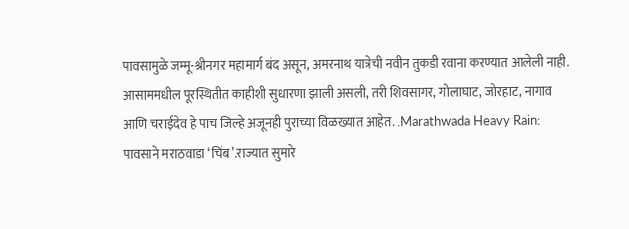पावसामुळे जम्मू-श्रीनगर महामार्ग बंद असून, अमरनाथ यात्रेची नवीन तुकडी रवाना करण्यात आलेली नाही. आसाममधील पूरस्थितीत काहीशी सुधारणा झाली असली, तरी शिवसागर, गोलाघाट, जोरहाट, नागाव आणि चराईदेव हे पाच जिल्हे अजूनही पुराच्या विळख्यात आहेत. .Marathwada Heavy Rain: पावसाने मराठवाडा ‘चिंब’.राज्यात सुमारे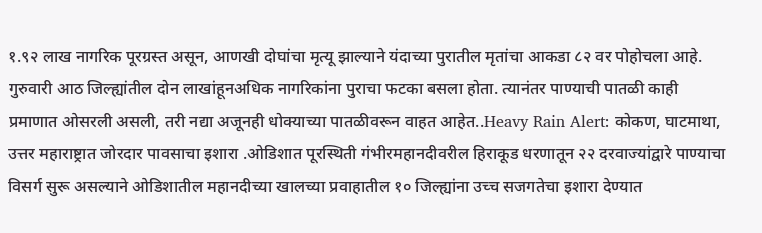१.९२ लाख नागरिक पूरग्रस्त असून, आणखी दोघांचा मृत्यू झाल्याने यंदाच्या पुरातील मृतांचा आकडा ८२ वर पोहोचला आहे. गुरुवारी आठ जिल्ह्यांतील दोन लाखांहूनअधिक नागरिकांना पुराचा फटका बसला होता. त्यानंतर पाण्याची पातळी काही प्रमाणात ओसरली असली, तरी नद्या अजूनही धोक्याच्या पातळीवरून वाहत आहेत..Heavy Rain Alert: कोकण, घाटमाथा, उत्तर महाराष्ट्रात जोरदार पावसाचा इशारा .ओडिशात पूरस्थिती गंभीरमहानदीवरील हिराकूड धरणातून २२ दरवाज्यांद्वारे पाण्याचा विसर्ग सुरू असल्याने ओडिशातील महानदीच्या खालच्या प्रवाहातील १० जिल्ह्यांना उच्च सजगतेचा इशारा देण्यात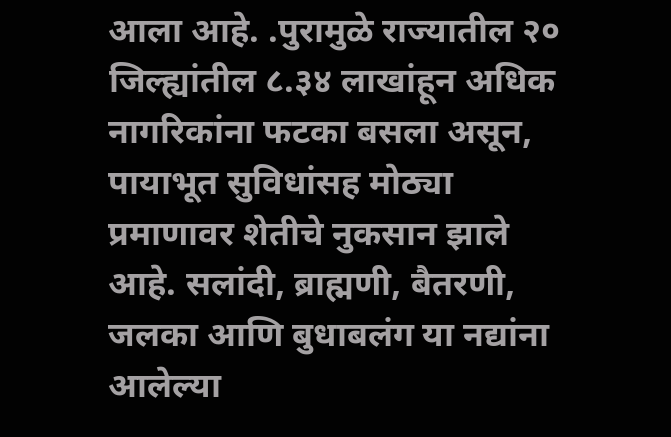आला आहे. .पुरामुळे राज्यातील २० जिल्ह्यांतील ८.३४ लाखांहून अधिक नागरिकांना फटका बसला असून, पायाभूत सुविधांसह मोठ्या प्रमाणावर शेतीचे नुकसान झाले आहे. सलांदी, ब्राह्मणी, बैतरणी, जलका आणि बुधाबलंग या नद्यांना आलेल्या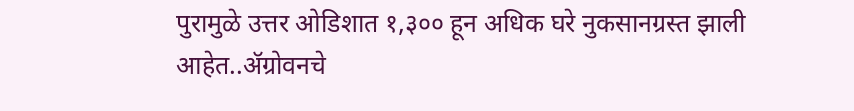पुरामुळे उत्तर ओडिशात १,३०० हून अधिक घरे नुकसानग्रस्त झाली आहेत..ॲग्रोवनचे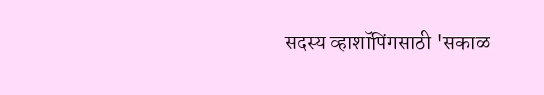सदस्य व्हाशॉपिंगसाठी 'सकाळ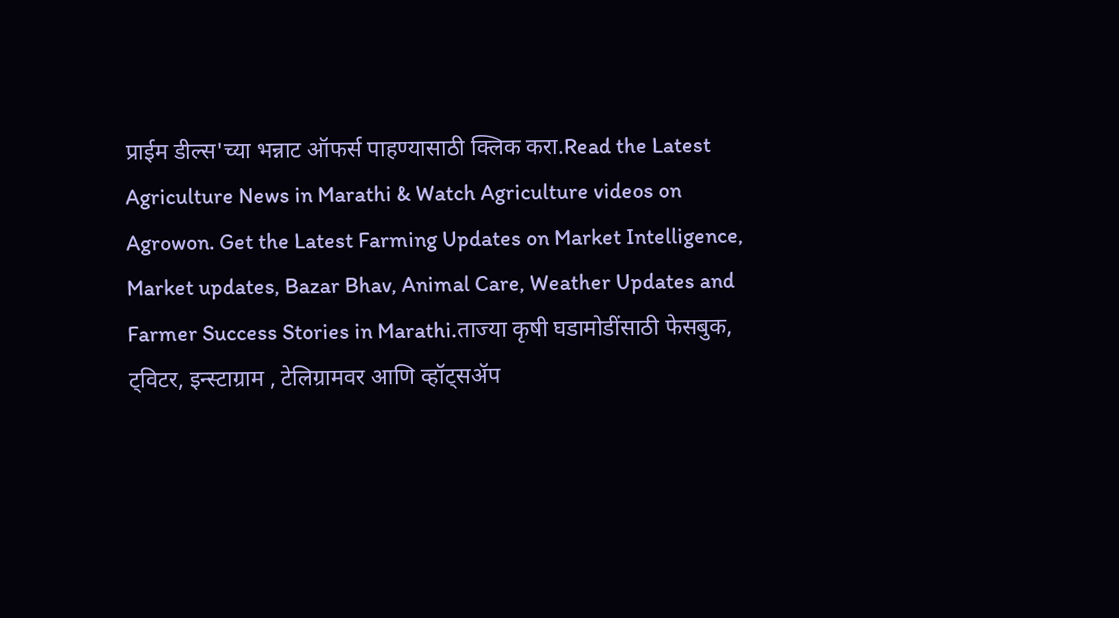प्राईम डील्स'च्या भन्नाट ऑफर्स पाहण्यासाठी क्लिक करा.Read the Latest Agriculture News in Marathi & Watch Agriculture videos on Agrowon. Get the Latest Farming Updates on Market Intelligence, Market updates, Bazar Bhav, Animal Care, Weather Updates and Farmer Success Stories in Marathi.ताज्या कृषी घडामोडींसाठी फेसबुक, ट्विटर, इन्स्टाग्राम , टेलिग्रामवर आणि व्हॉट्सॲप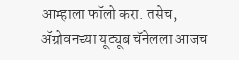आम्हाला फॉलो करा. तसेच, ॲग्रोवनच्या यूट्यूब चॅनेलला आजच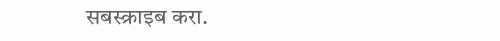सबस्क्राइब करा.